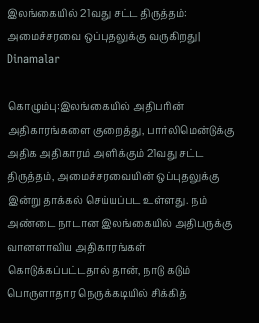இலங்கையில் 21வது சட்ட திருத்தம்: அமைச்சரவை ஒப்புதலுக்கு வருகிறது| Dinamalar

கொழும்பு:இலங்கையில் அதிபரின் அதிகாரங்களை குறைத்து, பார்லிமென்டுக்கு அதிக அதிகாரம் அளிக்கும் 21வது சட்ட திருத்தம், அமைச்சரவையின் ஒப்புதலுக்கு இன்று தாக்கல் செய்யப்பட உள்ளது. நம் அண்டை நாடான இலங்கையில் அதிபருக்கு வானளாவிய அதிகாரங்கள் கொடுக்கப்பட்டதால் தான், நாடு கடும் பொருளாதார நெருக்கடியில் சிக்கித்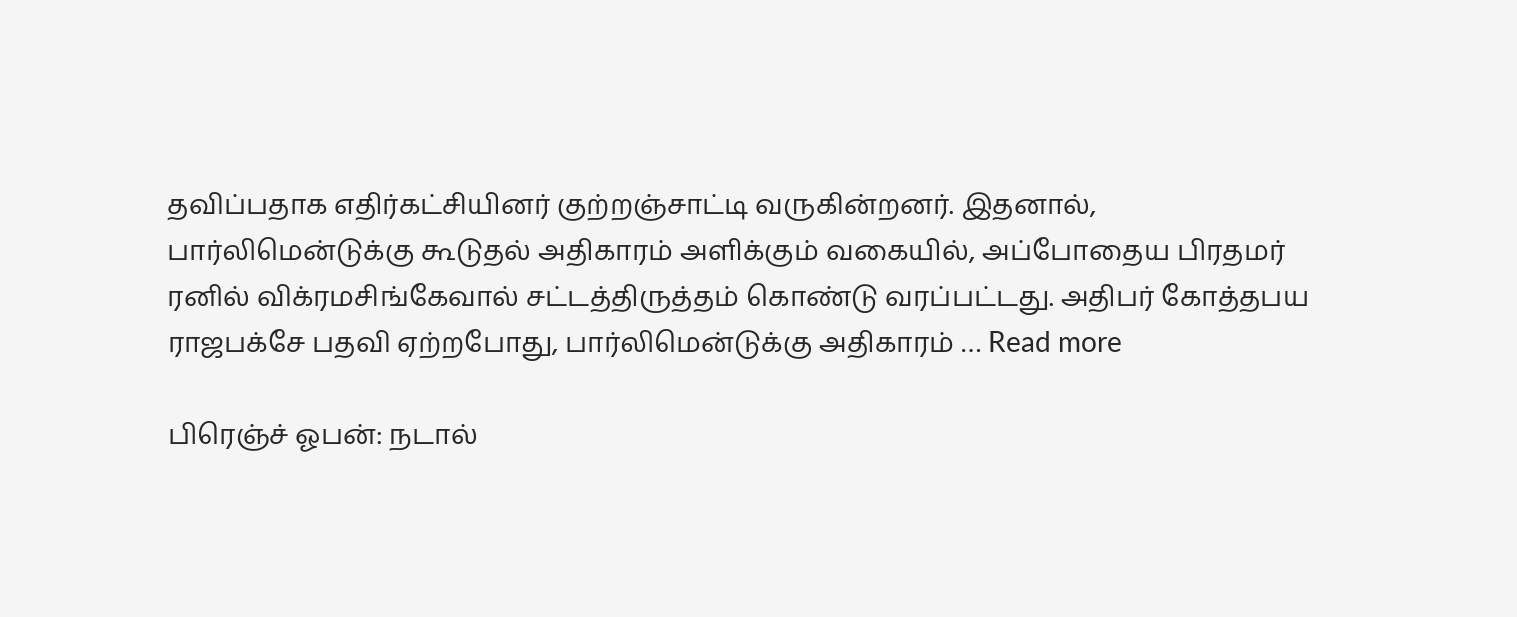தவிப்பதாக எதிர்கட்சியினர் குற்றஞ்சாட்டி வருகின்றனர். இதனால், பார்லிமென்டுக்கு கூடுதல் அதிகாரம் அளிக்கும் வகையில், அப்போதைய பிரதமர் ரனில் விக்ரமசிங்கேவால் சட்டத்திருத்தம் கொண்டு வரப்பட்டது. அதிபர் கோத்தபய ராஜபக்சே பதவி ஏற்றபோது, பார்லிமென்டுக்கு அதிகாரம் … Read more

பிரெஞ்ச் ஓபன்: நடால்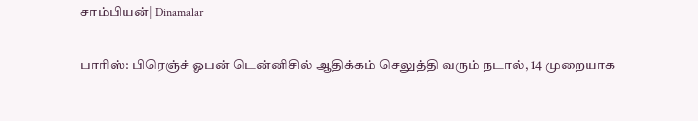சாம்பியன்| Dinamalar

பாரிஸ்: பிரெஞ்ச் ஓபன் டென்னிசில் ஆதிக்கம் செலுத்தி வரும் நடால், 14 முறையாக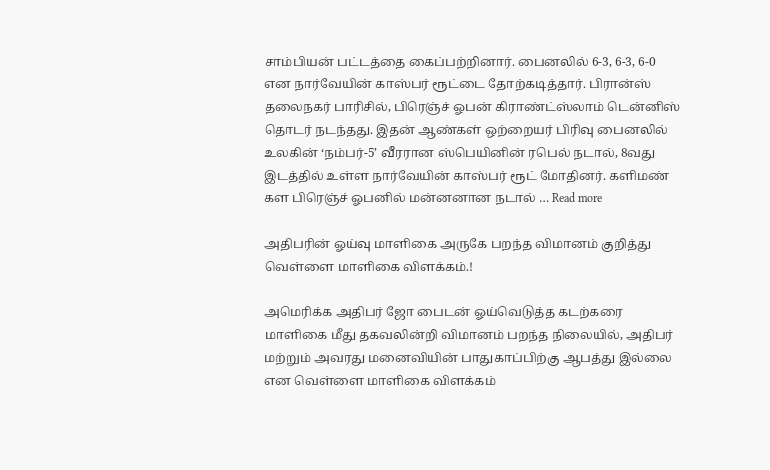சாம்பியன் பட்டத்தை கைப்பற்றினார். பைனலில் 6-3, 6-3, 6-0 என நார்வேயின் காஸ்பர் ரூட்டை தோற்கடித்தார். பிரான்ஸ் தலைநகர் பாரிசில், பிரெஞ்ச் ஓபன் கிராண்ட்ஸ்லாம் டென்னிஸ் தொடர் நடந்தது. இதன் ஆண்கள் ஒற்றையர் பிரிவு பைனலில் உலகின் ‘நம்பர்-5’ வீரரான ஸ்பெயினின் ரபெல் நடால், 8வது இடத்தில் உள்ள நார்வேயின் காஸ்பர் ரூட் மோதினர். களிமண் கள பிரெஞ்ச் ஓபனில் மன்னனான நடால் … Read more

அதிபரின் ஓய்வு மாளிகை அருகே பறந்த விமானம் குறித்து வெள்ளை மாளிகை விளக்கம்.!

அமெரிக்க அதிபர் ஜோ பைடன் ஓய்வெடுத்த கடற்கரை மாளிகை மீது தகவலின்றி விமானம் பறந்த நிலையில், அதிபர் மற்றும் அவரது மனைவியின் பாதுகாப்பிற்கு ஆபத்து இல்லை என வெள்ளை மாளிகை விளக்கம்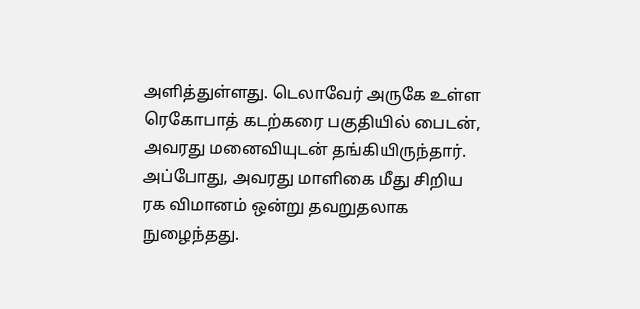அளித்துள்ளது. டெலாவேர் அருகே உள்ள ரெகோபாத் கடற்கரை பகுதியில் பைடன், அவரது மனைவியுடன் தங்கியிருந்தார். அப்போது, அவரது மாளிகை மீது சிறிய ரக விமானம் ஒன்று தவறுதலாக நுழைந்தது.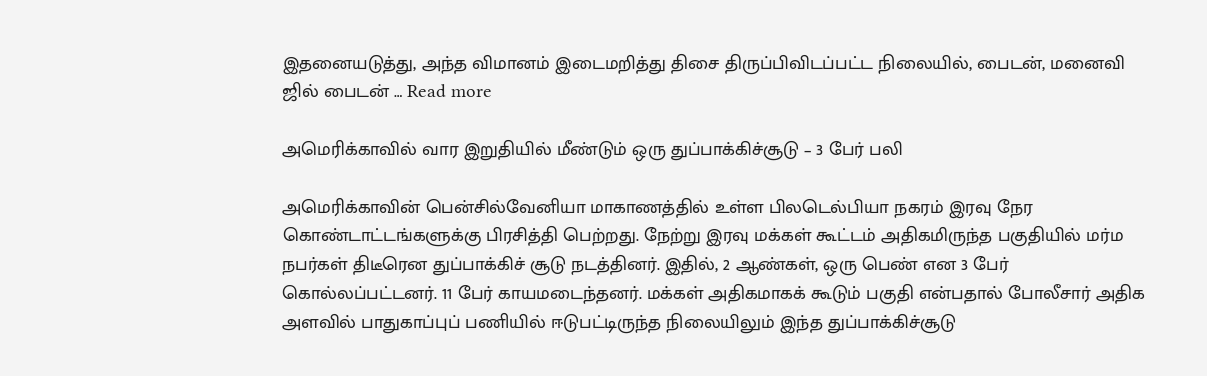இதனையடுத்து, அந்த விமானம் இடைமறித்து திசை திருப்பிவிடப்பட்ட நிலையில், பைடன், மனைவி ஜில் பைடன் … Read more

அமெரிக்காவில் வார இறுதியில் மீண்டும் ஒரு துப்பாக்கிச்சூடு – 3 பேர் பலி

அமெரிக்காவின் பென்சில்வேனியா மாகாணத்தில் உள்ள பிலடெல்பியா நகரம் இரவு நேர கொண்டாட்டங்களுக்கு பிரசித்தி பெற்றது. நேற்று இரவு மக்கள் கூட்டம் அதிகமிருந்த பகுதியில் மர்ம நபர்கள் திடீரென துப்பாக்கிச் சூடு நடத்தினர். இதில், 2 ஆண்கள், ஒரு பெண் என 3 பேர் கொல்லப்பட்டனர். 11 பேர் காயமடைந்தனர். மக்கள் அதிகமாகக் கூடும் பகுதி என்பதால் போலீசார் அதிக அளவில் பாதுகாப்புப் பணியில் ஈடுபட்டிருந்த நிலையிலும் இந்த துப்பாக்கிச்சூடு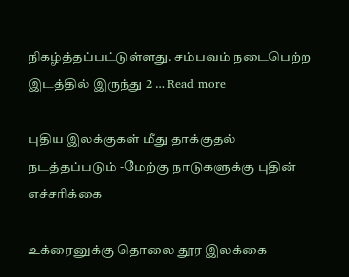நிகழ்த்தப்பட்டுள்ளது. சம்பவம் நடைபெற்ற இடத்தில் இருந்து 2 … Read more

புதிய இலக்குகள் மீது தாக்குதல் நடத்தப்படும் -மேற்கு நாடுகளுக்கு புதின் எச்சரிக்கை

உக்ரைனுக்கு தொலை தூர இலக்கை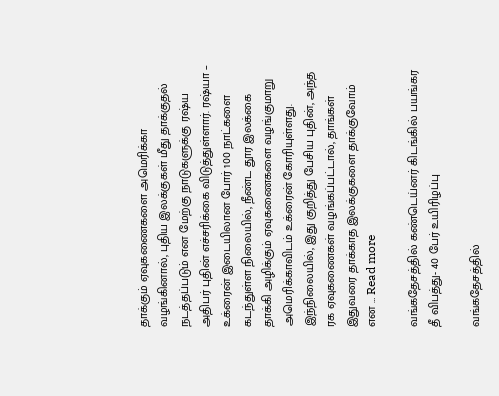தாக்கும் ஏவுகணைகளை அமெரிக்கா வழங்கினால், புதிய இலக்குகள் மீது தாக்குதல் நடத்தப்படும் என மேற்கு நாடுகளுக்கு ரஷ்ய அதிபர் புதின் எச்சரிக்கை விடுத்துள்ளார். ரஷ்யா – உக்ரைன் இடையிலான போர் 100 நாட்களை கடந்துள்ள நிலையில், நீண்ட தூர இலக்கை தாக்கி அழிக்கும் ஏவுகணைகளை வழங்குமாறு அமெரிக்காவிடம் உக்ரைன் கோரியுள்ளது. இந்நிலையில், இது குறித்து பேசிய புதின், அந்த ரக ஏவுகணைகள் வழங்கப்பட்டால், தாங்கள் இதுவரை தாக்காத இலக்குகளை தாக்குவோம் என … Read more

வங்கதேசத்தில் கண்டெய்னர் கிடங்கில் பயங்கர தீ விபத்து- 40 பேர் உயிரிழப்பு

வங்கதேசத்தில்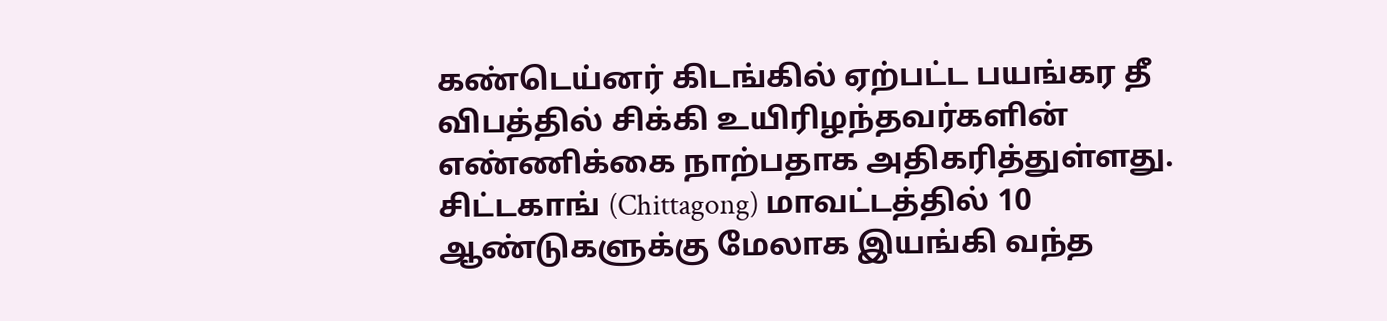கண்டெய்னர் கிடங்கில் ஏற்பட்ட பயங்கர தீ விபத்தில் சிக்கி உயிரிழந்தவர்களின் எண்ணிக்கை நாற்பதாக அதிகரித்துள்ளது. சிட்டகாங் (Chittagong) மாவட்டத்தில் 10 ஆண்டுகளுக்கு மேலாக இயங்கி வந்த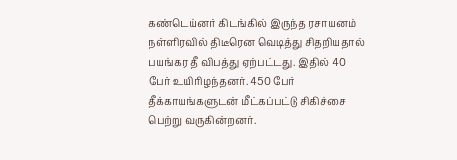கண்டெய்னர் கிடங்கில் இருந்த ரசாயனம் நள்ளிரவில் திடீரென வெடித்து சிதறியதால் பயங்கர தீ விபத்து ஏற்பட்டது. இதில் 40 பேர் உயிரிழந்தனர். 450 பேர் தீக்காயங்களுடன் மீட்கப்பட்டு சிகிச்சை பெற்று வருகின்றனர்.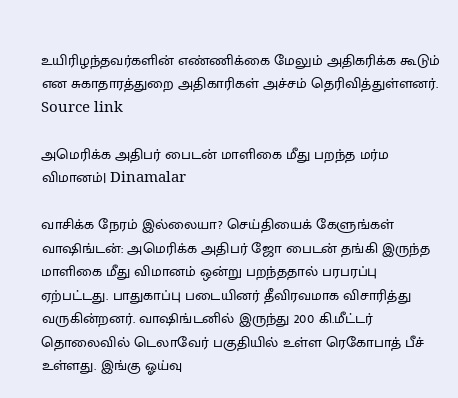உயிரிழந்தவர்களின் எண்ணிக்கை மேலும் அதிகரிக்க கூடும் என சுகாதாரத்துறை அதிகாரிகள் அச்சம் தெரிவித்துள்ளனர். Source link

அமெரிக்க அதிபர் பைடன் மாளிகை மீது பறந்த மர்ம விமானம்| Dinamalar

வாசிக்க நேரம் இல்லையா? செய்தியைக் கேளுங்கள் வாஷிங்டன்: அமெரிக்க அதிபர் ஜோ பைடன் தங்கி இருந்த மாளிகை மீது விமானம் ஒன்று பறந்ததால் பரபரப்பு ஏற்பட்டது. பாதுகாப்பு படையினர் தீவிரவமாக விசாரித்து வருகின்றனர். வாஷிங்டனில் இருந்து 200 கி.மீட்டர் தொலைவில் டெலாவேர் பகுதியில் உள்ள ரெகோபாத் பீச் உள்ளது. இங்கு ஓய்வு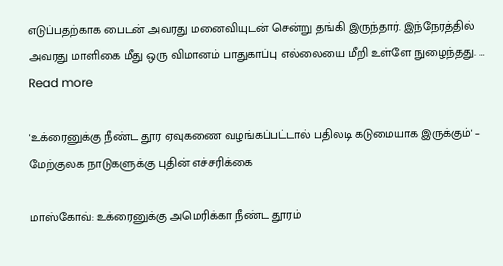எடுப்பதற்காக பைடன் அவரது மனைவியுடன் சென்று தங்கி இருந்தார். இந்நேரத்தில் அவரது மாளிகை மீது ஒரு விமானம் பாதுகாப்பு எல்லையை மீறி உள்ளே நுழைந்தது. … Read more

'உக்ரைனுக்கு நீண்ட தூர ஏவுகணை வழங்கப்பட்டால் பதிலடி கடுமையாக இருக்கும்' – மேற்குலக நாடுகளுக்கு புதின் எச்சரிக்கை

மாஸ்கோவ்: உக்ரைனுக்கு அமெரிக்கா நீண்ட தூரம்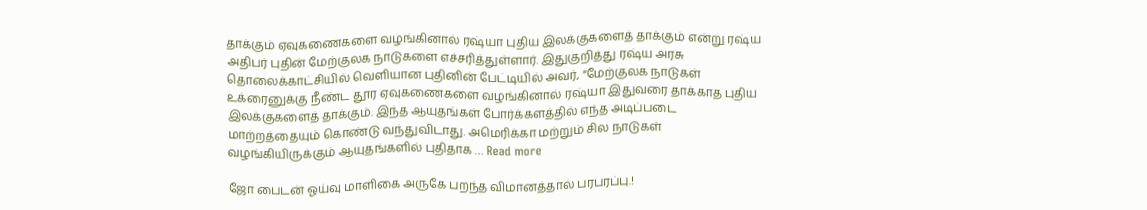தாக்கும் ஏவுகணைகளை வழங்கினால் ரஷ்யா புதிய இலக்குகளைத் தாக்கும் என்று ரஷ்ய அதிபர் புதின் மேற்குலக நாடுகளை எச்சரித்துள்ளார். இதுகுறித்து ரஷ்ய அரசு தொலைக்காட்சியில் வெளியான புதினின் பேட்டியில் அவர், “மேற்குலக நாடுகள் உக்ரைனுக்கு நீண்ட தூர ஏவுகணைகளை வழங்கினால் ரஷ்யா இதுவரை தாக்காத புதிய இலக்குகளைத் தாக்கும். இந்த ஆயுதங்கள் போர்க்களத்தில் எந்த அடிப்படை மாற்றத்தையும் கொண்டு வந்துவிடாது. அமெரிக்கா மற்றும் சில நாடுகள் வழங்கியிருக்கும் ஆயுதங்களில் புதிதாக … Read more

ஜோ பைடன் ஓய்வு மாளிகை அருகே பறந்த விமானத்தால் பரபரப்பு.!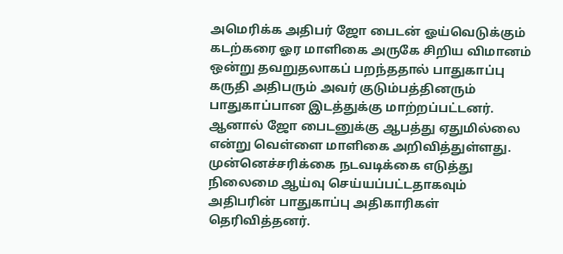அமெரிக்க அதிபர் ஜோ பைடன் ஓய்வெடுக்கும் கடற்கரை ஓர மாளிகை அருகே சிறிய விமானம் ஒன்று தவறுதலாகப் பறந்ததால் பாதுகாப்பு கருதி அதிபரும் அவர் குடும்பத்தினரும் பாதுகாப்பான இடத்துக்கு மாற்றப்பட்டனர். ஆனால் ஜோ பைடனுக்கு ஆபத்து ஏதுமில்லை என்று வெள்ளை மாளிகை அறிவித்துள்ளது. முன்னெச்சரிக்கை நடவடிக்கை எடுத்து நிலைமை ஆய்வு செய்யப்பட்டதாகவும் அதிபரின் பாதுகாப்பு அதிகாரிகள் தெரிவித்தனர்.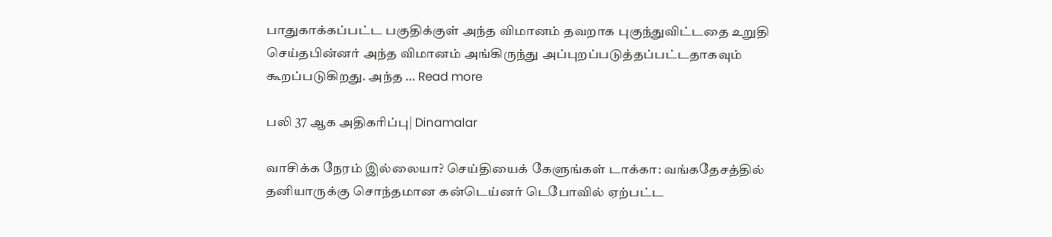பாதுகாக்கப்பட்ட பகுதிக்குள் அந்த விமானம் தவறாக புகுந்துவிட்டதை உறுதி செய்தபின்னர் அந்த விமானம் அங்கிருந்து அப்புறப்படுத்தப்பட்டதாகவும் கூறப்படுகிறது. அந்த … Read more

பலி 37 ஆக அதிகரிப்பு| Dinamalar

வாசிக்க நேரம் இல்லையா? செய்தியைக் கேளுங்கள் டாக்கா: வங்கதேசத்தில் தனியாருக்கு சொந்தமான கன்டெய்னர் டெபோவில் ஏற்பட்ட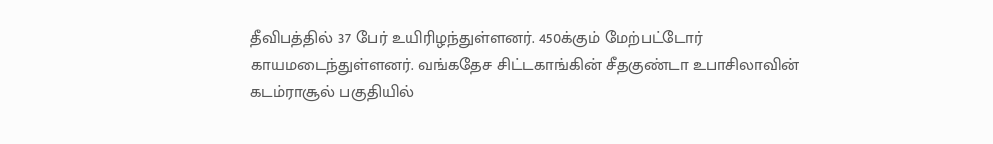தீவிபத்தில் 37 பேர் உயிரிழந்துள்ளனர். 450க்கும் மேற்பட்டோர் காயமடைந்துள்ளனர். வங்கதேச சிட்டகாங்கின் சீதகுண்டா உபாசிலாவின் கடம்ராசூல் பகுதியில்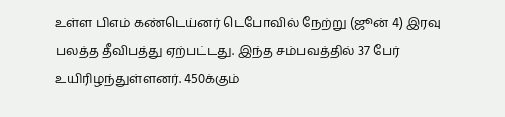உள்ள பிஎம் கண்டெய்னர் டெபோவில் நேற்று (ஜூன் 4) இரவு பலத்த தீவிபத்து ஏற்பட்டது. இந்த சம்பவத்தில் 37 பேர் உயிரிழந்துள்ளனர். 450க்கும்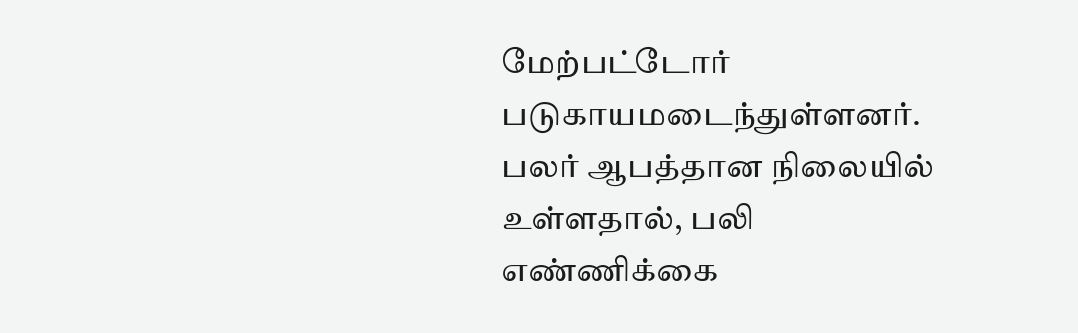மேற்பட்டோர் படுகாயமடைந்துள்ளனர். பலர் ஆபத்தான நிலையில் உள்ளதால், பலி எண்ணிக்கை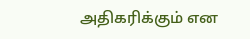அதிகரிக்கும் என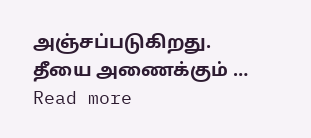அஞ்சப்படுகிறது. தீயை அணைக்கும் … Read more